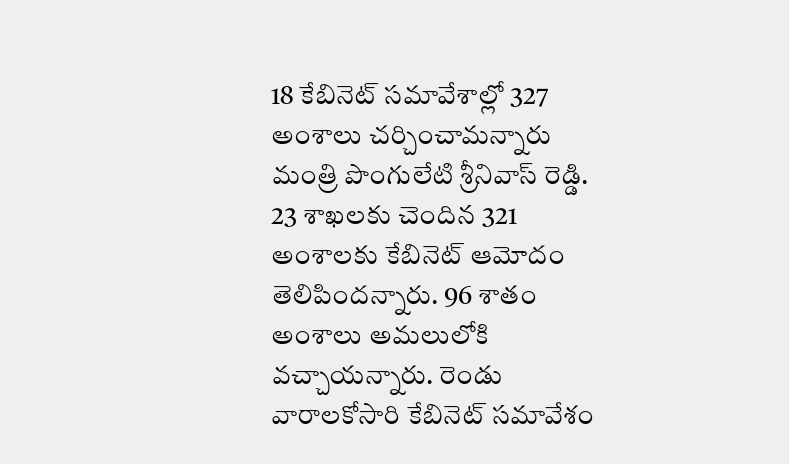18 కేబినెట్ సమావేశాల్లో 327 అంశాలు చర్చించామన్నారు మంత్రి పొంగులేటి శ్రీనివాస్ రెడ్డి. 23 శాఖలకు చెందిన 321 అంశాలకు కేబినెట్ ఆమోదం తెలిపిందన్నారు. 96 శాతం అంశాలు అమలులోకి వచ్చాయన్నారు. రెండు వారాలకోసారి కేబినెట్ సమావేశం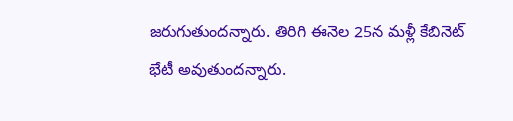జరుగుతుందన్నారు. తిరిగి ఈనెల 25న మళ్లీ కేబినెట్ భేటీ అవుతుందన్నారు.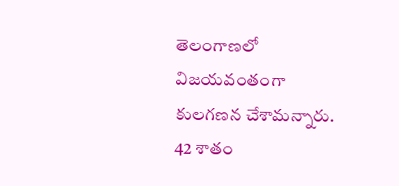తెలంగాణలో విజయవంతంగా కులగణన చేశామన్నారు. 42 శాతం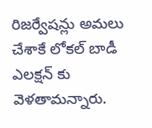రిజర్వేషన్లు అమలు చేశాకే లోకల్ బాడీ ఎలక్షన్ కు వెళతామన్నారు.